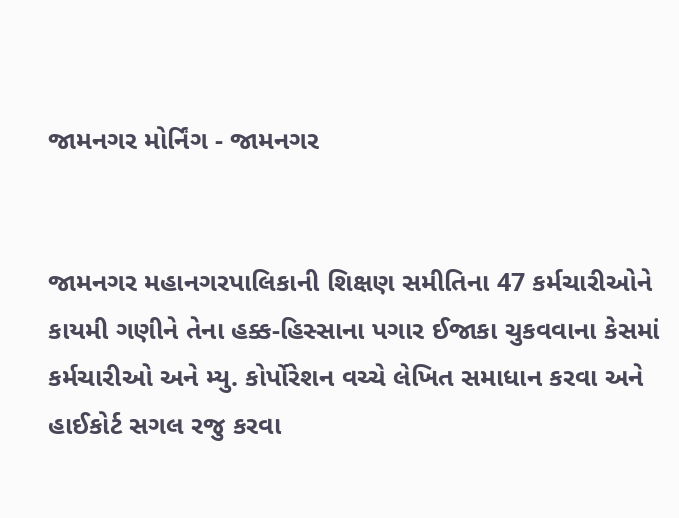જામનગર મોર્નિંગ - જામનગર


જામનગર મહાનગરપાલિકાની શિક્ષણ સમીતિના 47 કર્મચારીઓને કાયમી ગણીને તેના હક્ક-હિસ્સાના પગાર ઈજાકા ચુકવવાના કેસમાં કર્મચારીઓ અને મ્યુ. કોર્પોરેશન વચ્ચે લેખિત સમાધાન કરવા અને હાઈકોર્ટ સગલ રજુ કરવા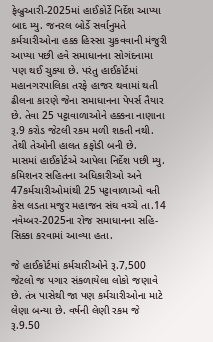ફેબ્રુઆરી-2025માં હાઈકોર્ટે નિર્દેશ આપ્યા બાદ મ્યુ. જનરલ બોર્ડે સર્વાનુમતે કર્મચારીઓના હક્ક હિસ્સા ચુકવવાની મંજુરી આપ્યા પછી હવે સમાધાનના સોગંદનામા પણ થઈ ચુક્યા છે. પરંતુ હાઈકોર્ટમાં મહાનગરપાલિકા તરફે હાજર થવામાં થતી ઢીલના કારણે જેના સમાધાનના પેપર્સ તૈયાર છે. તેવા 25 પટ્ટાવાળાઓને હક્કના નાણાના રૂ.9 કરોડ જેટલી રકમ મળી શકતી નથી. તેથી તેઓની હાલત કફોડી બની છે.
માસમાં હાઈકોર્ટએ આપેલા નિર્દેશ પછી મ્યુ. કમિશનર સહિતના અધિકારીઓ અને 47કર્મચારીઓમાંથી 25 પટ્ટાવાળાઓ વતી કેસ લડતા મજુર મહાજન સંઘ વચ્ચે તા.14 નવેમ્બર-2025ના રોજ સમાધાનના સહિ-સિક્કા કરવામાં આવ્યા હતા.

જે હાઈકોર્ટમાં કર્મચારીઓને રૂ.7,500 જેટલો જ પગાર સંકળાયેલા લોકો જણાવે છે. તંત્ર પાસેથી જા પણ કર્મચારીઓના માટે લેણા બન્યા છે. વર્ષની લેણી રકમ જે રૂ.9.50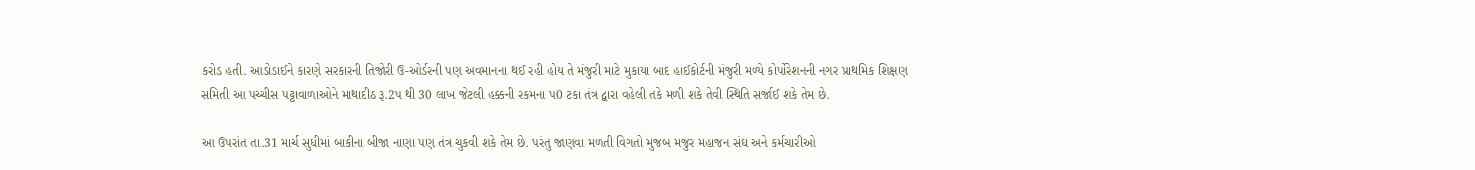કરોડ હતી. આડોડાઈને કારણે સરકારની તિજોરી ઉ-ઓર્ડરની પણ અવમાનના થઈ રહી હોય તે મંજુરી માટે મુકાયા બાદ હાઈકોર્ટની મંજુરી મળ્યે કોર્પોરેશનની નગર પ્રાથમિક શિક્ષણ સમિતી આ પચ્ચીસ પટ્ટાવાળાઓને માથાદીઠ રૂ.2પ થી 30 લાખ જેટલી હક્કની રકમના પ0 ટકા તંત્ર દ્વારા વહેલી તકે મળી શકે તેવી સ્થિતિ સર્જાઈ શકે તેમ છે.

આ ઉપરાંત તા.31 માર્ચ સુધીમાં બાકીના બીજા નાણા પણ તંત્ર ચુકવી શકે તેમ છે. પરંતુ જાણવા મળતી વિગતો મુજબ મજુર મહાજન સંઘ અને કર્મચારીઓ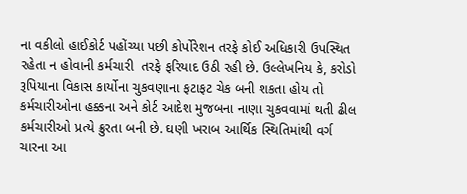ના વકીલો હાઈકોર્ટ પહોંચ્યા પછી કોર્પોરેશન તરફે કોઈ અધિકારી ઉપસ્થિત રહેતા ન હોવાની કર્મચારી  તરફે ફરિયાદ ઉઠી રહી છે. ઉલ્લેખનિય કે, કરોડો રૂપિયાના વિકાસ કાર્યોના ચુકવણાના ફટાફટ ચેક બની શકતા હોય તો કર્મચારીઓના હક્કના અને કોર્ટ આદેશ મુજબના નાણા ચુકવવામાં થતી ઢીલ કર્મચારીઓ પ્રત્યે ક્રુરતા બની છે. ઘણી ખરાબ આર્થિક સ્થિતિમાંથી વર્ગ ચારના આ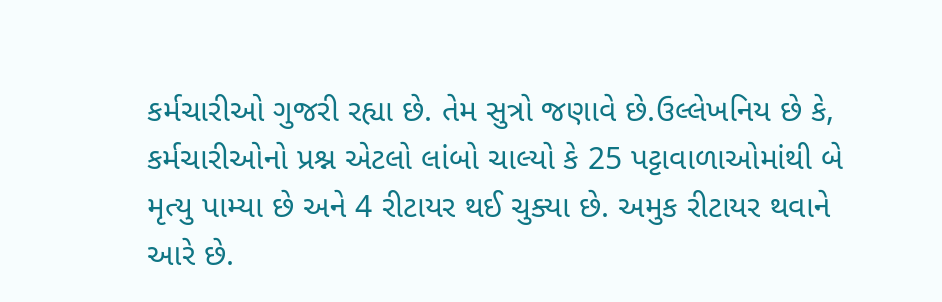કર્મચારીઓ ગુજરી રહ્યા છે. તેમ સુત્રો જણાવે છે.ઉલ્લેખનિય છે કે, કર્મચારીઓનો પ્રશ્ન એટલો લાંબો ચાલ્યો કે 25 પટ્ટાવાળાઓમાંથી બે મૃત્યુ પામ્યા છે અને 4 રીટાયર થઈ ચુક્યા છે. અમુક રીટાયર થવાને આરે છે.